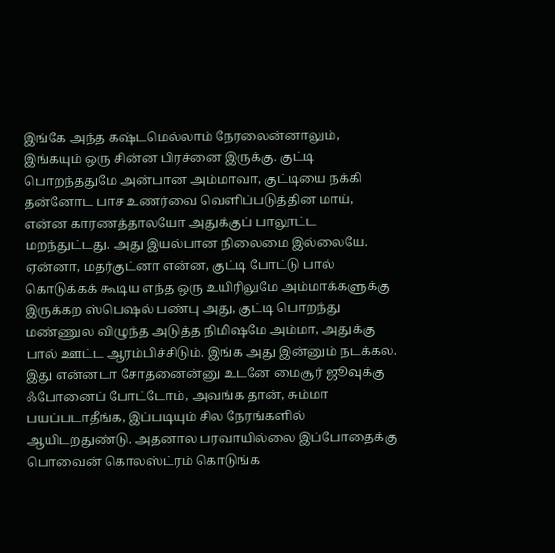இங்கே அந்த கஷ்டமெல்லாம் நேரலைன்னாலும், இங்கயும் ஒரு சின்ன பிரச்னை இருக்கு. குட்டி பொறந்ததுமே அன்பான அம்மாவா, குட்டியை நக்கி தன்னோட பாச உணர்வை வெளிப்படுத்தின மாய், என்ன காரணத்தாலயோ அதுக்குப் பாலூட்ட மறந்துட்டது. அது இயல்பான நிலைமை இல்லையே. ஏன்னா, மதர்குட்னா என்ன, குட்டி போட்டு பால் கொடுக்கக் கூடிய எந்த ஒரு உயிரிலுமே அம்மாக்களுக்கு இருக்கற ஸ்பெஷல் பண்பு அது, குட்டி பொறந்து மண்ணுல விழுந்த அடுத்த நிமிஷமே அம்மா, அதுக்கு பால் ஊட்ட ஆரம்பிச்சிடும். இங்க அது இன்னும் நடக்கல. இது என்னடா சோதனைன்னு உடனே மைசூர் ஜூவுக்கு ஃபோனைப் போட்டோம், அவங்க தான், சும்மா பயப்படாதீங்க, இப்படியும் சில நேரங்களில் ஆயிடறதுண்டு. அதனால பரவாயில்லை இப்போதைக்கு பொவைன் கொலஸ்ட்ரம் கொடுங்க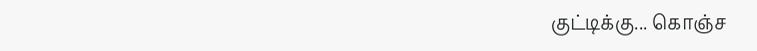குட்டிக்கு... கொஞ்ச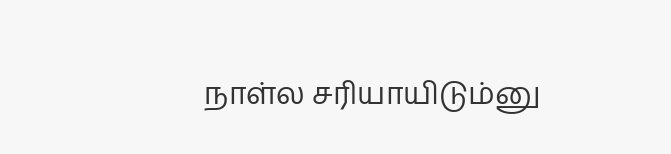நாள்ல சரியாயிடும்னு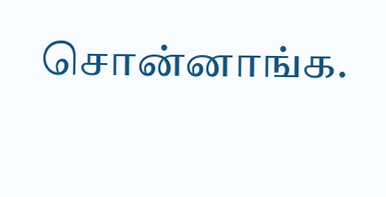சொன்னாங்க.